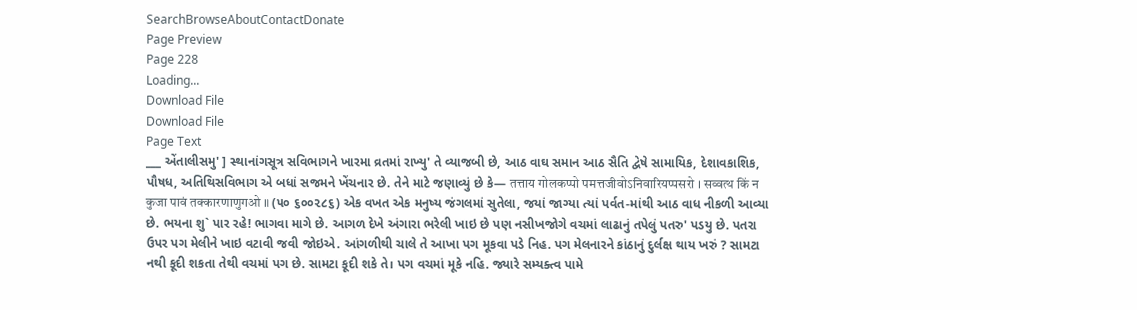SearchBrowseAboutContactDonate
Page Preview
Page 228
Loading...
Download File
Download File
Page Text
___ એંતાલીસમુ' ] સ્થાનાંગસૂત્ર સવિભાગને ખારમા વ્રતમાં રાખ્યુ' તે વ્યાજબી છે, આઠ વાઘ સમાન આઠ સૈતિ દ્વેષે સામાયિક, દેશાવકાશિક, પૌષધ, અતિથિસવિભાગ એ બધાં સજમને ખેંચનાર છે. તેને માટે જણાવ્યું છે કે— तत्ताय गोलकप्पो पमत्तजीवोऽनिवारियप्पसरो । सव्वत्थ किं न कुजा पावं तक्कारणाणुगओ ॥ (૫૦ ૬૦૦૨૮૬) એક વખત એક મનુષ્ય જંગલમાં સુતેલા, જયાં જાગ્યા ત્યાં પર્વત-માંથી આઠ વાધ નીકળી આવ્યા છે. ભયના શુ` પાર રહે! ભાગવા માગે છે. આગળ દેખે અંગારા ભરેલી ખાઇ છે પણ નસીખજોગે વચમાં લાઢાનું તપેલું પતરુ' પડયુ છે. પતરા ઉપર પગ મેલીને ખાઇ વટાવી જવી જોઇએ. આંગળીથી ચાલે તે આખા પગ મૂકવા પડે નિહ. પગ મેલનારને કાંઠાનું દુર્લક્ષ થાય ખરું ? સામટા નથી કૂદી શકતા તેથી વચમાં પગ છે. સામટા કૂદી શકે તે। પગ વચમાં મૂકે નહિ. જ્યારે સમ્યક્ત્વ પામે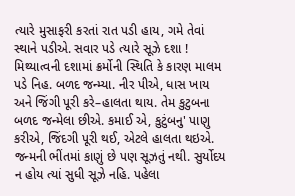ત્યારે મુસાફરી કરતાં રાત પડી હાય, ગમે તેવાં સ્થાને પડીએ. સવાર પડે ત્યારે સૂઝે દશા ! મિથ્યાત્વની દશામાં ક્રર્મોની સ્થિતિ કે કારણ માલમ પડે નિહ. બળદ જન્મ્યા. નીર પીએ, ધાસ ખાય અને જિંગી પૂરી કરે–હાલતા થાય. તેમ કુટુબના બળદ જન્મેલા છીએ. કમાઈ એ, કુટુંબનુ' પાણુ કરીએ, જિંદગી પૂરી થઈ, એટલે હાલતા થઇએ. જન્મની ભીંતમાં કાણું છે પણ સૂઝતું નથી. સુર્યોદય ન હોય ત્યાં સુધી સૂઝે નહિ. પહેલા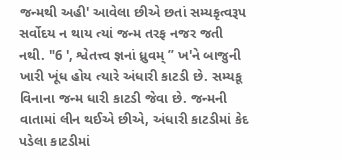જન્મથી અહી' આવેલા છીએ છતાં સમ્યકૃત્વરૂપ સર્વોદય ન થાય ત્યાં જન્મ તરફ નજર જતી નથી. "6 ', શ્વેતત્ત્વ જ્ઞનાં ધ્રુવમ્ ” ખ'ને બાજુની ખારી ખૂંધ હોય ત્યારે અંધારી કાટડી છે. સમ્યકૂ વિનાના જન્મ ધારી કાટડી જેવા છે. જન્મની વાતામાં લીન થઈએ છીએ, અંધારી કાટડીમાં કેદ પડેલા કાટડીમાં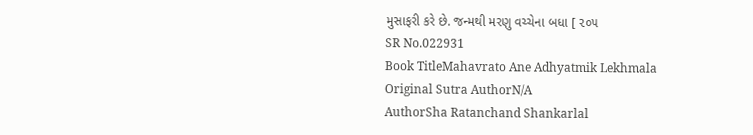મુસાફરી કરે છે. જન્મથી મરણુ વચ્ચેના બધા [ ૨૦૫
SR No.022931
Book TitleMahavrato Ane Adhyatmik Lekhmala
Original Sutra AuthorN/A
AuthorSha Ratanchand Shankarlal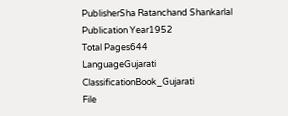PublisherSha Ratanchand Shankarlal
Publication Year1952
Total Pages644
LanguageGujarati
ClassificationBook_Gujarati
File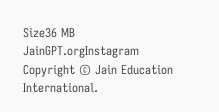Size36 MB
JainGPT.orgInstagram
Copyright © Jain Education International.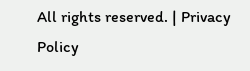All rights reserved. | Privacy Policy